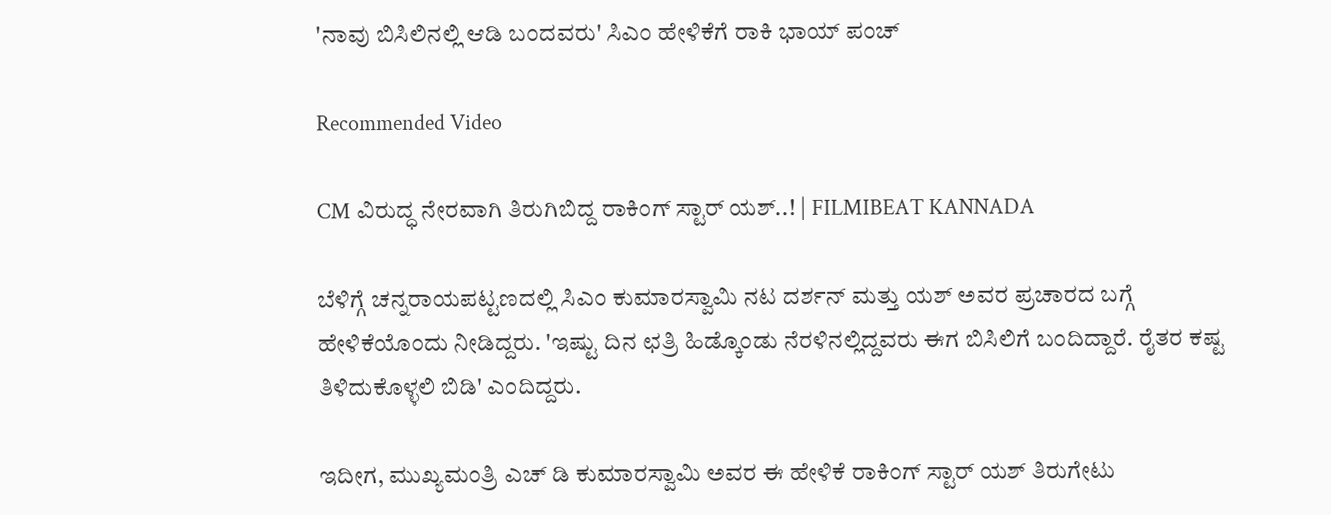'ನಾವು ಬಿಸಿಲಿನಲ್ಲಿ ಆಡಿ ಬಂದವರು' ಸಿಎಂ ಹೇಳಿಕೆಗೆ ರಾಕಿ ಭಾಯ್ ಪಂಚ್

Recommended Video

CM ವಿರುದ್ಧ ನೇರವಾಗಿ ತಿರುಗಿಬಿದ್ದ ರಾಕಿಂಗ್ ಸ್ಟಾರ್ ಯಶ್..! | FILMIBEAT KANNADA

ಬೆಳಿಗ್ಗೆ ಚನ್ನರಾಯಪಟ್ಟಣದಲ್ಲಿ ಸಿಎಂ ಕುಮಾರಸ್ವಾಮಿ ನಟ ದರ್ಶನ್ ಮತ್ತು ಯಶ್ ಅವರ ಪ್ರಚಾರದ ಬಗ್ಗೆ ಹೇಳಿಕೆಯೊಂದು ನೀಡಿದ್ದರು. 'ಇಷ್ಟು ದಿನ ಛತ್ರಿ ಹಿಡ್ಕೊಂಡು ನೆರಳಿನಲ್ಲಿದ್ದವರು ಈಗ ಬಿಸಿಲಿಗೆ ಬಂದಿದ್ದಾರೆ. ರೈತರ ಕಷ್ಟ ತಿಳಿದುಕೊಳ್ಳಲಿ ಬಿಡಿ' ಎಂದಿದ್ದರು.

ಇದೀಗ, ಮುಖ್ಯಮಂತ್ರಿ ಎಚ್ ಡಿ ಕುಮಾರಸ್ವಾಮಿ ಅವರ ಈ ಹೇಳಿಕೆ ರಾಕಿಂಗ್ ಸ್ಟಾರ್ ಯಶ್ ತಿರುಗೇಟು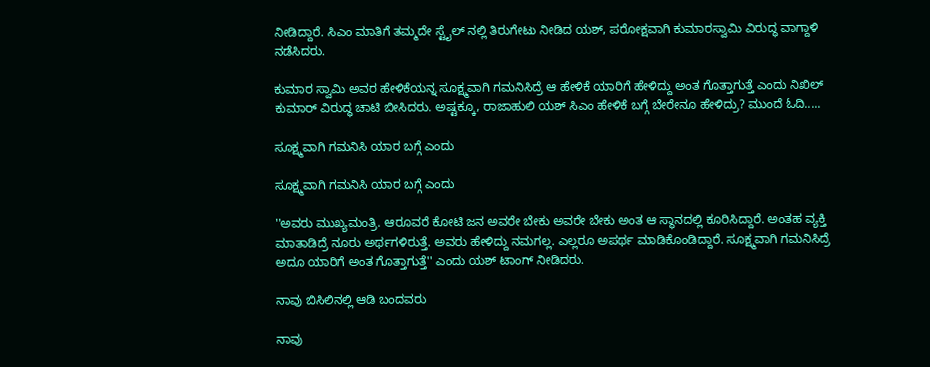ನೀಡಿದ್ದಾರೆ. ಸಿಎಂ ಮಾತಿಗೆ ತಮ್ಮದೇ ಸ್ಟೈಲ್ ನಲ್ಲಿ ತಿರುಗೇಟು ನೀಡಿದ ಯಶ್, ಪರೋಕ್ಷವಾಗಿ ಕುಮಾರಸ್ವಾಮಿ ವಿರುದ್ಧ ವಾಗ್ದಾಳಿ ನಡೆಸಿದರು.

ಕುಮಾರ ಸ್ವಾಮಿ ಅವರ ಹೇಳಿಕೆಯನ್ನ ಸೂಕ್ಷ್ಮವಾಗಿ ಗಮನಿಸಿದ್ರೆ ಆ ಹೇಳಿಕೆ ಯಾರಿಗೆ ಹೇಳಿದ್ದು ಅಂತ ಗೊತ್ತಾಗುತ್ತೆ ಎಂದು ನಿಖಿಲ್ ಕುಮಾರ್ ವಿರುದ್ಧ ಚಾಟಿ ಬೀಸಿದರು. ಅಷ್ಟಕ್ಕೂ, ರಾಜಾಹುಲಿ ಯಶ್ ಸಿಎಂ ಹೇಳಿಕೆ ಬಗ್ಗೆ ಬೇರೇನೂ ಹೇಳಿದ್ರು? ಮುಂದೆ ಓದಿ.....

ಸೂಕ್ಷ್ಮವಾಗಿ ಗಮನಿಸಿ ಯಾರ ಬಗ್ಗೆ ಎಂದು

ಸೂಕ್ಷ್ಮವಾಗಿ ಗಮನಿಸಿ ಯಾರ ಬಗ್ಗೆ ಎಂದು

''ಅವರು ಮುಖ್ಯಮಂತ್ರಿ. ಆರೂವರೆ ಕೋಟಿ ಜನ ಅವರೇ ಬೇಕು ಅವರೇ ಬೇಕು ಅಂತ ಆ ಸ್ಥಾನದಲ್ಲಿ ಕೂರಿಸಿದ್ದಾರೆ. ಅಂತಹ ವ್ಯಕ್ತಿ ಮಾತಾಡಿದ್ರೆ ನೂರು ಅರ್ಥಗಳಿರುತ್ತೆ. ಅವರು ಹೇಳಿದ್ದು ನಮಗಲ್ಲ. ಎಲ್ಲರೂ ಅಪರ್ಥ ಮಾಡಿಕೊಂಡಿದ್ದಾರೆ. ಸೂಕ್ಷ್ಮವಾಗಿ ಗಮನಿಸಿದ್ರೆ ಅದೂ ಯಾರಿಗೆ ಅಂತ ಗೊತ್ತಾಗುತ್ತೆ'' ಎಂದು ಯಶ್ ಟಾಂಗ್ ನೀಡಿದರು.

ನಾವು ಬಿಸಿಲಿನಲ್ಲಿ ಆಡಿ ಬಂದವರು

ನಾವು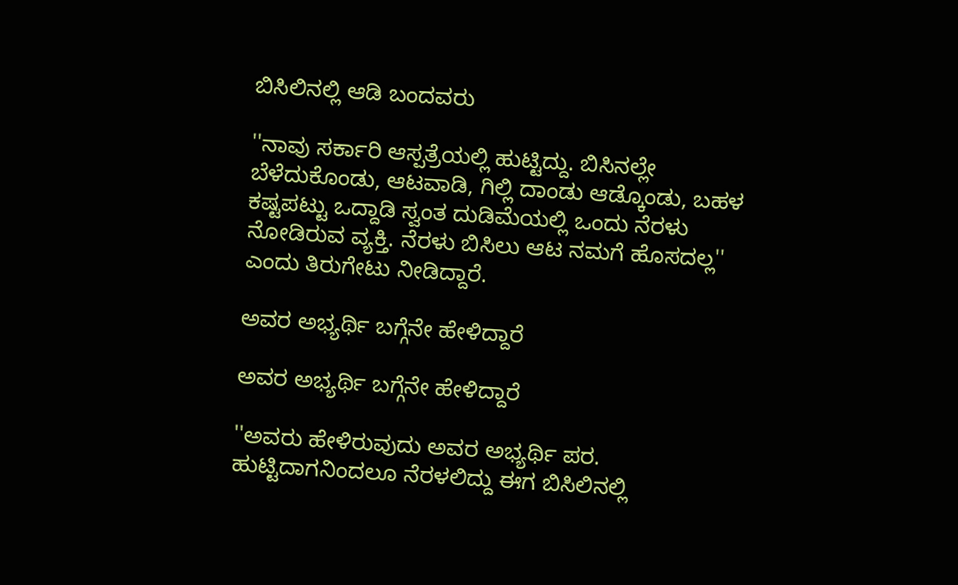ಬಿಸಿಲಿನಲ್ಲಿ ಆಡಿ ಬಂದವರು

''ನಾವು ಸರ್ಕಾರಿ ಆಸ್ಪತ್ರೆಯಲ್ಲಿ ಹುಟ್ಟಿದ್ದು. ಬಿಸಿನಲ್ಲೇ ಬೆಳೆದುಕೊಂಡು, ಆಟವಾಡಿ, ಗಿಲ್ಲಿ ದಾಂಡು ಆಡ್ಕೊಂಡು, ಬಹಳ ಕಷ್ಟಪಟ್ಟು ಒದ್ದಾಡಿ ಸ್ವಂತ ದುಡಿಮೆಯಲ್ಲಿ ಒಂದು ನೆರಳು ನೋಡಿರುವ ವ್ಯಕ್ತಿ. ನೆರಳು ಬಿಸಿಲು ಆಟ ನಮಗೆ ಹೊಸದಲ್ಲ'' ಎಂದು ತಿರುಗೇಟು ನೀಡಿದ್ದಾರೆ.

ಅವರ ಅಭ್ಯರ್ಥಿ ಬಗ್ಗೆನೇ ಹೇಳಿದ್ದಾರೆ

ಅವರ ಅಭ್ಯರ್ಥಿ ಬಗ್ಗೆನೇ ಹೇಳಿದ್ದಾರೆ

''ಅವರು ಹೇಳಿರುವುದು ಅವರ ಅಭ್ಯರ್ಥಿ ಪರ. ಹುಟ್ಟಿದಾಗನಿಂದಲೂ ನೆರಳಲಿದ್ದು ಈಗ ಬಿಸಿಲಿನಲ್ಲಿ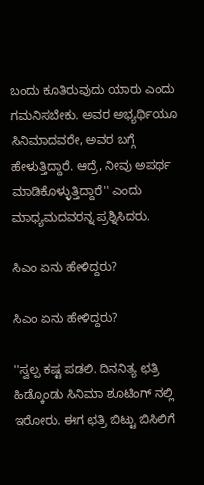ಬಂದು ಕೂತಿರುವುದು ಯಾರು ಎಂದು ಗಮನಿಸಬೇಕು. ಅವರ ಅಭ್ಯರ್ಥಿಯೂ ಸಿನಿಮಾದವರೇ, ಅವರ ಬಗ್ಗೆ ಹೇಳುತ್ತಿದ್ದಾರೆ. ಆದ್ರೆ, ನೀವು ಅಪರ್ಥ ಮಾಡಿಕೊಳ್ಳುತ್ತಿದ್ದಾರೆ'' ಎಂದು ಮಾಧ್ಯಮದವರನ್ನ ಪ್ರಶ್ನಿಸಿದರು.

ಸಿಎಂ ಏನು ಹೇಳಿದ್ದರು?

ಸಿಎಂ ಏನು ಹೇಳಿದ್ದರು?

''ಸ್ವಲ್ಪ ಕಷ್ಟ ಪಡಲಿ. ದಿನನಿತ್ಯ ಛತ್ರಿ ಹಿಡ್ಕೊಂಡು ಸಿನಿಮಾ ಶೂಟಿಂಗ್ ನಲ್ಲಿ ಇರೋರು. ಈಗ ಛತ್ರಿ ಬಿಟ್ಟು ಬಿಸಿಲಿಗೆ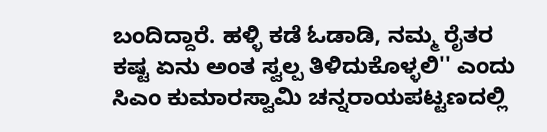ಬಂದಿದ್ದಾರೆ. ಹಳ್ಳಿ ಕಡೆ ಓಡಾಡಿ, ನಮ್ಮ ರೈತರ ಕಷ್ಟ ಏನು ಅಂತ ಸ್ವಲ್ಪ ತಿಳಿದುಕೊಳ್ಳಲಿ'' ಎಂದು ಸಿಎಂ ಕುಮಾರಸ್ವಾಮಿ ಚನ್ನರಾಯಪಟ್ಟಣದಲ್ಲಿ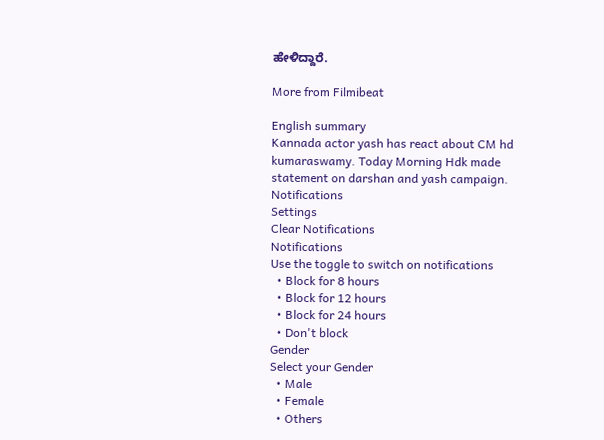ಹೇಳಿದ್ದಾರೆ.

More from Filmibeat

English summary
Kannada actor yash has react about CM hd kumaraswamy. Today Morning Hdk made statement on darshan and yash campaign.
Notifications
Settings
Clear Notifications
Notifications
Use the toggle to switch on notifications
  • Block for 8 hours
  • Block for 12 hours
  • Block for 24 hours
  • Don't block
Gender
Select your Gender
  • Male
  • Female
  • Others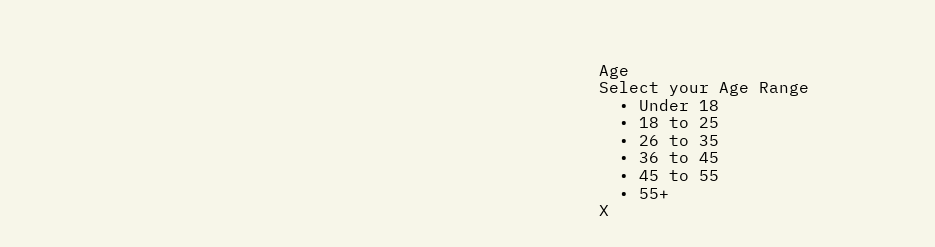Age
Select your Age Range
  • Under 18
  • 18 to 25
  • 26 to 35
  • 36 to 45
  • 45 to 55
  • 55+
X